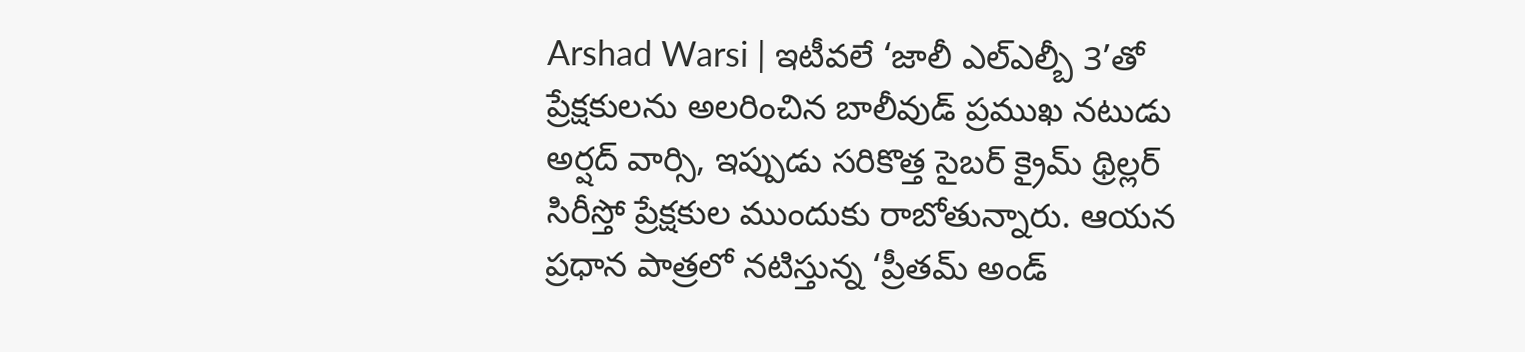Arshad Warsi | ఇటీవలే ‘జాలీ ఎల్ఎల్బీ 3’తో ప్రేక్షకులను అలరించిన బాలీవుడ్ ప్రముఖ నటుడు అర్షద్ వార్సి, ఇప్పుడు సరికొత్త సైబర్ క్రైమ్ థ్రిల్లర్ సిరీస్తో ప్రేక్షకుల ముందుకు రాబోతున్నారు. ఆయన ప్రధాన పాత్రలో నటిస్తున్న ‘ప్రీతమ్ అండ్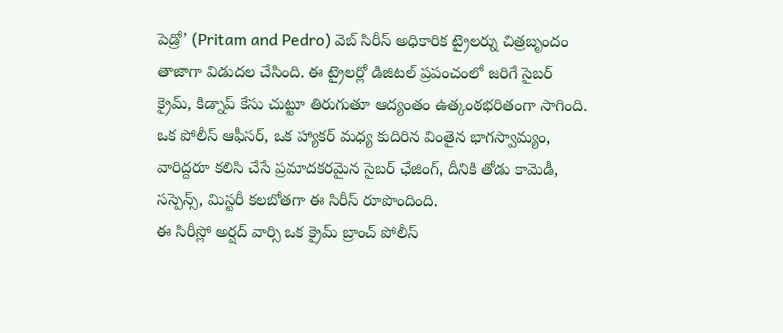పెడ్రో’ (Pritam and Pedro) వెబ్ సిరీస్ అధికారిక ట్రైలర్ను చిత్రబృందం తాజాగా విడుదల చేసింది. ఈ ట్రైలర్లో డిజిటల్ ప్రపంచంలో జరిగే సైబర్ క్రైమ్, కిడ్నాప్ కేసు చుట్టూ తిరుగుతూ ఆద్యంతం ఉత్కంఠభరితంగా సాగింది. ఒక పోలీస్ ఆఫీసర్, ఒక హ్యాకర్ మధ్య కుదిరిన వింతైన భాగస్వామ్యం, వారిద్దరూ కలిసి చేసే ప్రమాదకరమైన సైబర్ ఛేజింగ్, దీనికి తోడు కామెడీ, సస్పెన్స్, మిస్టరీ కలబోతగా ఈ సిరీస్ రూపొందింది.
ఈ సిరీస్లో అర్షద్ వార్సి ఒక క్రైమ్ బ్రాంచ్ పోలీస్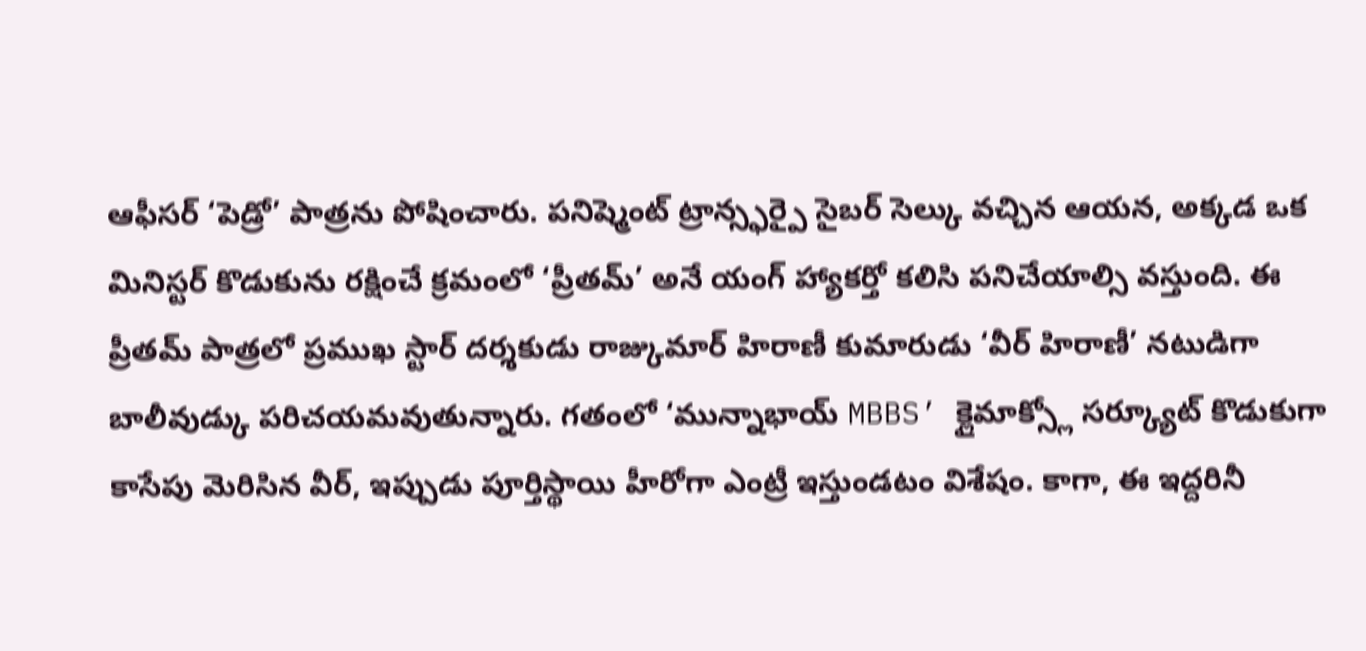ఆఫీసర్ ‘పెడ్రో’ పాత్రను పోషించారు. పనిష్మెంట్ ట్రాన్స్ఫర్పై సైబర్ సెల్కు వచ్చిన ఆయన, అక్కడ ఒక మినిస్టర్ కొడుకును రక్షించే క్రమంలో ‘ప్రీతమ్’ అనే యంగ్ హ్యాకర్తో కలిసి పనిచేయాల్సి వస్తుంది. ఈ ప్రీతమ్ పాత్రలో ప్రముఖ స్టార్ దర్శకుడు రాజ్కుమార్ హిరాణీ కుమారుడు ‘వీర్ హిరాణీ’ నటుడిగా బాలీవుడ్కు పరిచయమవుతున్నారు. గతంలో ‘మున్నాభాయ్ MBBS’ క్లైమాక్స్లో సర్క్యూట్ కొడుకుగా కాసేపు మెరిసిన వీర్, ఇప్పుడు పూర్తిస్థాయి హీరోగా ఎంట్రీ ఇస్తుండటం విశేషం. కాగా, ఈ ఇద్దరినీ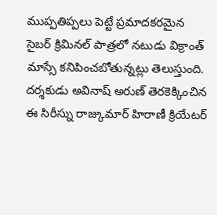ముప్పతిప్పలు పెట్టే ప్రమాదకరమైన సైబర్ క్రిమినల్ పాత్రలో నటుడు విక్రాంత్ మాస్సే కనిపించబోతున్నట్లు తెలుస్తుంది. దర్శకుడు అవినాష్ అరుణ్ తెరకెక్కించిన ఈ సిరీస్ను రాజ్కుమార్ హిరాణీ క్రియేటర్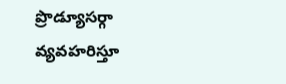ప్రొడ్యూసర్గా వ్యవహరిస్తూ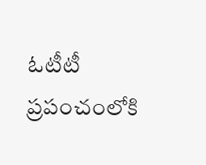ఓటీటీ ప్రపంచంలోకి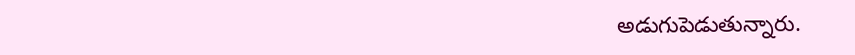అడుగుపెడుతున్నారు.